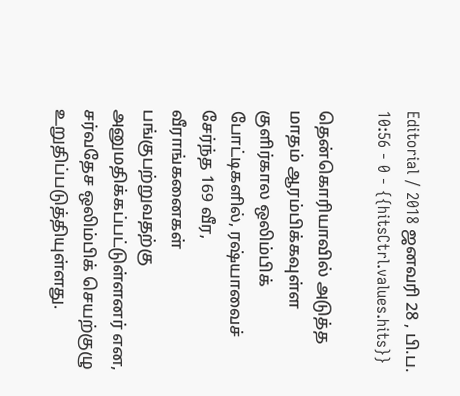Editorial / 2018 ஜனவரி 28 , பி.ப. 10:56 - 0 - {{hitsCtrl.values.hits}}

தென்கொரியாவில் அடுத்த மாதம் ஆரம்பிக்கவுள்ள குளிர்கால ஒலிம்பிக் போட்டிகளில், ரஷ்யாவைச் சேர்ந்த 169 வீர, வீராங்கனைகள் பங்குபற்றுவதற்கு அனுமதிக்கப்பட்டுள்ளனர் என, சர்வதேச ஒலிம்பிக் செயற்குழு உறுதிப்படுத்தியுள்ளது.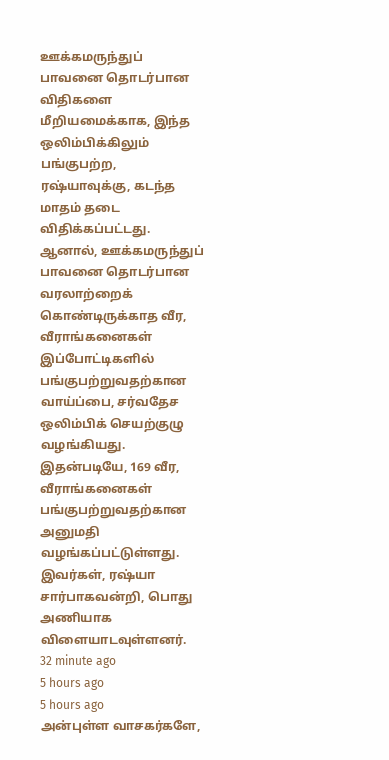ஊக்கமருந்துப் பாவனை தொடர்பான விதிகளை மீறியமைக்காக, இந்த ஒலிம்பிக்கிலும் பங்குபற்ற, ரஷ்யாவுக்கு, கடந்த மாதம் தடை விதிக்கப்பட்டது. ஆனால், ஊக்கமருந்துப் பாவனை தொடர்பான வரலாற்றைக் கொண்டிருக்காத வீர, வீராங்கனைகள் இப்போட்டிகளில் பங்குபற்றுவதற்கான வாய்ப்பை, சர்வதேச ஒலிம்பிக் செயற்குழு வழங்கியது.
இதன்படியே, 169 வீர, வீராங்கனைகள் பங்குபற்றுவதற்கான அனுமதி வழங்கப்பட்டுள்ளது. இவர்கள், ரஷ்யா சார்பாகவன்றி, பொது அணியாக விளையாடவுள்ளனர்.
32 minute ago
5 hours ago
5 hours ago
அன்புள்ள வாசகர்களே,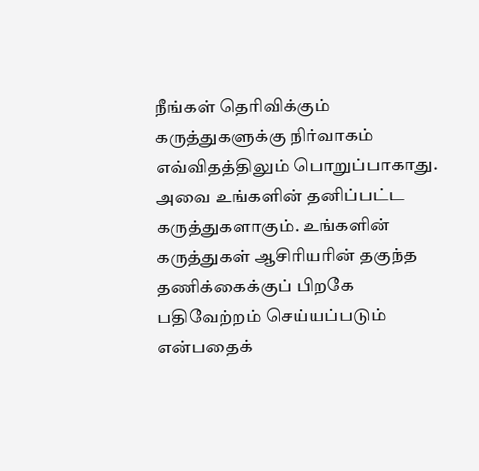நீங்கள் தெரிவிக்கும் கருத்துகளுக்கு நிர்வாகம் எவ்விதத்திலும் பொறுப்பாகாது. அவை உங்களின் தனிப்பட்ட கருத்துகளாகும். உங்களின் கருத்துகள் ஆசிரியரின் தகுந்த தணிக்கைக்குப் பிறகே பதிவேற்றம் செய்யப்படும் என்பதைக்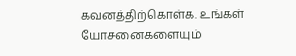கவனத்திற்கொள்க. உங்கள் யோசனைகளையும்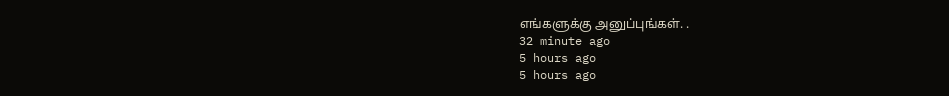எங்களுக்கு அனுப்புங்கள். .
32 minute ago
5 hours ago
5 hours ago